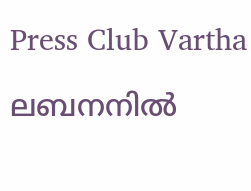Press Club Vartha

ലബനനില്‍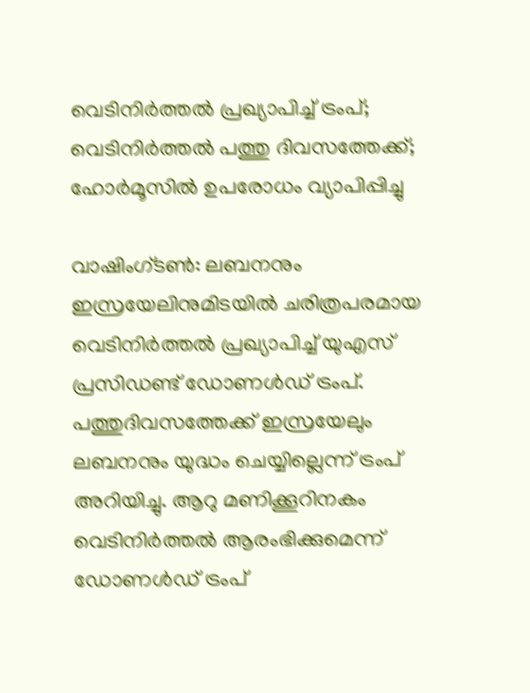വെടിനിര്‍ത്തല്‍ പ്രഖ്യാപിച്ച് ട്രംപ്; വെടിനിര്‍ത്തല്‍ പത്തു ദിവസത്തേക്ക്; ഹോര്‍മൂസില്‍ ഉപരോധം വ്യാപിപ്പിച്ചു

വാഷിംഗ്ടണ്‍: ലബനനും ഇസ്രയേലിനുമിടയില്‍ ചരിത്രപരമായ വെടിനിര്‍ത്തല്‍ പ്രഖ്യാപിച്ച് യുഎസ് പ്രസിഡണ്ട് ഡോണള്‍ഡ് ട്രംപ്. പത്തുദിവസത്തേക്ക് ഇസ്രയേലും ലബനനും യുദ്ധം ചെയ്യില്ലെന്ന് ട്രംപ് അറിയിച്ചു. ആറു മണിക്കൂറിനകം വെടിനിര്‍ത്തല്‍ ആരംഭിക്കുമെന്ന് ഡോണള്‍ഡ് ട്രംപ്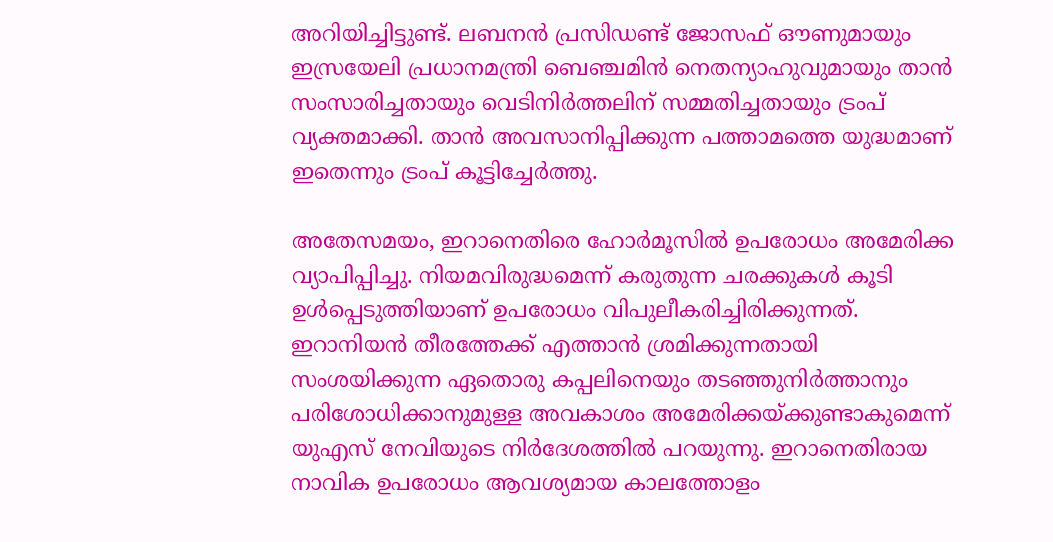അറിയിച്ചിട്ടുണ്ട്. ലബനന്‍ പ്രസിഡണ്ട് ജോസഫ് ഔണുമായും ഇസ്രയേലി പ്രധാനമന്ത്രി ബെഞ്ചമിന്‍ നെതന്യാഹുവുമായും താന്‍ സംസാരിച്ചതായും വെടിനിര്‍ത്തലിന് സമ്മതിച്ചതായും ട്രംപ് വ്യക്തമാക്കി. താന്‍ അവസാനിപ്പിക്കുന്ന പത്താമത്തെ യുദ്ധമാണ് ഇതെന്നും ട്രംപ് കൂട്ടിച്ചേര്‍ത്തു.

അതേസമയം, ഇറാനെതിരെ ഹോര്‍മൂസില്‍ ഉപരോധം അമേരിക്ക വ്യാപിപ്പിച്ചു. നിയമവിരുദ്ധമെന്ന് കരുതുന്ന ചരക്കുകള്‍ കൂടി ഉള്‍പ്പെടുത്തിയാണ് ഉപരോധം വിപുലീകരിച്ചിരിക്കുന്നത്. ഇറാനിയന്‍ തീരത്തേക്ക് എത്താന്‍ ശ്രമിക്കുന്നതായി സംശയിക്കുന്ന ഏതൊരു കപ്പലിനെയും തടഞ്ഞുനിര്‍ത്താനും പരിശോധിക്കാനുമുള്ള അവകാശം അമേരിക്കയ്ക്കുണ്ടാകുമെന്ന് യുഎസ് നേവിയുടെ നിര്‍ദേശത്തില്‍ പറയുന്നു. ഇറാനെതിരായ നാവിക ഉപരോധം ആവശ്യമായ കാലത്തോളം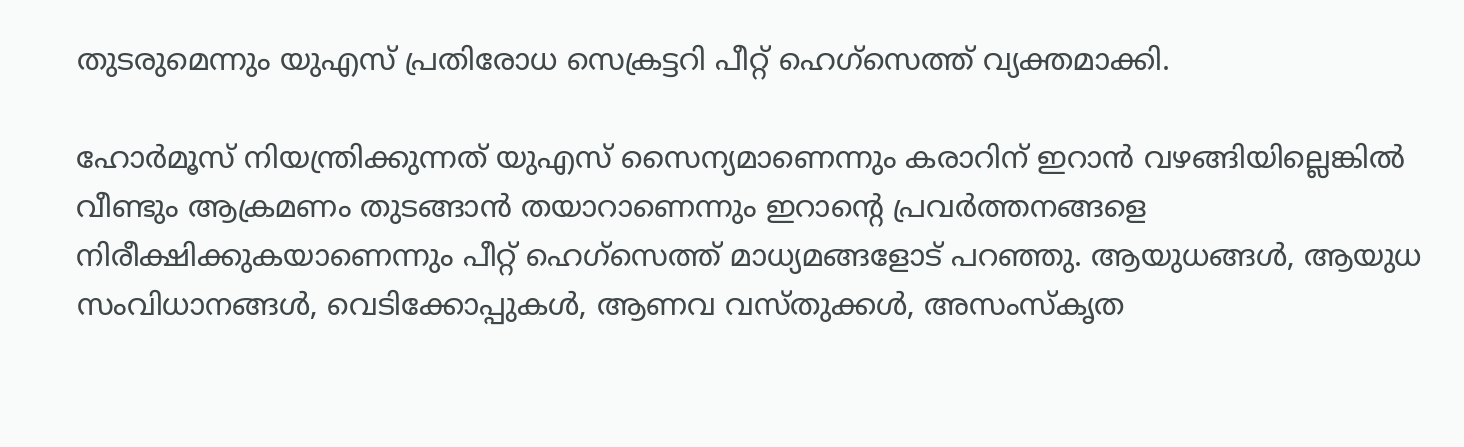തുടരുമെന്നും യുഎസ് പ്രതിരോധ സെക്രട്ടറി പീറ്റ് ഹെഗ്‌സെത്ത് വ്യക്തമാക്കി.

ഹോര്‍മൂസ് നിയന്ത്രിക്കുന്നത് യുഎസ് സൈന്യമാണെന്നും കരാറിന് ഇറാന്‍ വഴങ്ങിയില്ലെങ്കില്‍ വീണ്ടും ആക്രമണം തുടങ്ങാന്‍ തയാറാണെന്നും ഇറാന്റെ പ്രവര്‍ത്തനങ്ങളെ നിരീക്ഷിക്കുകയാണെന്നും പീറ്റ് ഹെഗ്‌സെത്ത് മാധ്യമങ്ങളോട് പറഞ്ഞു. ആയുധങ്ങള്‍, ആയുധ സംവിധാനങ്ങള്‍, വെടിക്കോപ്പുകള്‍, ആണവ വസ്തുക്കള്‍, അസംസ്‌കൃത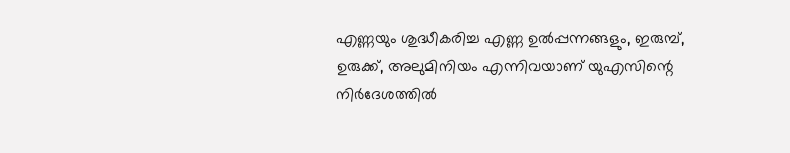എണ്ണയും ശുദ്ധീകരിച്ച എണ്ണ ഉല്‍പ്പന്നങ്ങളും, ഇരുമ്പ്, ഉരുക്ക്, അലുമിനിയം എന്നിവയാണ് യുഎസിന്റെ നിര്‍ദേശത്തില്‍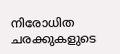നിരോധിത ചരക്കുകളുടെ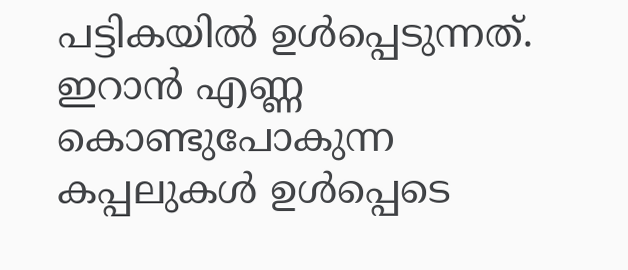പട്ടികയില്‍ ഉള്‍പ്പെടുന്നത്. ഇറാന്‍ എണ്ണ കൊണ്ടുപോകുന്ന കപ്പലുകള്‍ ഉള്‍പ്പെടെ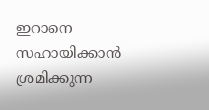ഇറാനെ സഹായിക്കാന്‍ ശ്രമിക്കുന്ന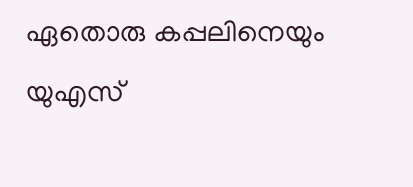ഏതൊരു കപ്പലിനെയും യുഎസ്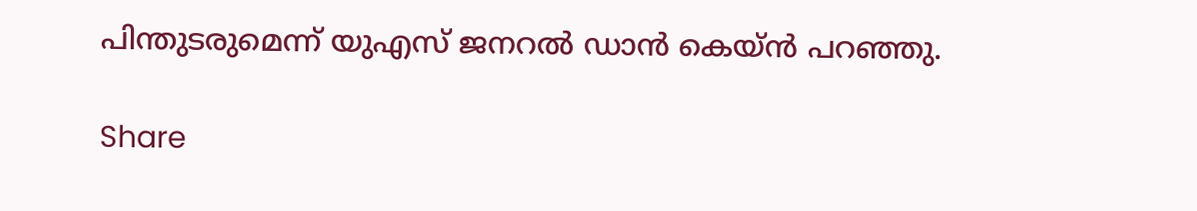പിന്തുടരുമെന്ന് യുഎസ് ജനറല്‍ ഡാന്‍ കെയ്ന്‍ പറഞ്ഞു.

Share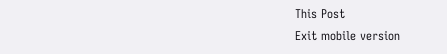This Post
Exit mobile version